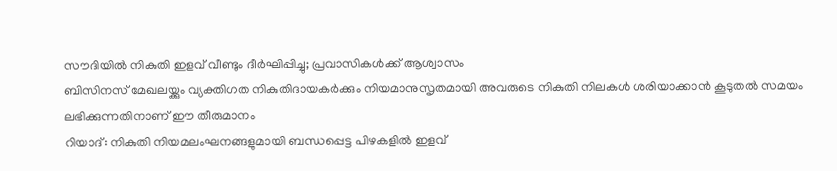സൗദിയിൽ നികുതി ഇളവ് വീണ്ടും ദീർഘിപ്പിച്ചു; പ്രവാസികൾക്ക് ആശ്വാസം
ബിസിനസ് മേഖലയ്ക്കും വ്യക്തിഗത നികുതിദായകർക്കും നിയമാനുസൃതമായി അവരുടെ നികുതി നിലകൾ ശരിയാക്കാൻ കൂടുതൽ സമയം ലഭിക്കുന്നതിനാണ് ഈ തീരുമാനം
റിയാദ്: നികുതി നിയമലംഘനങ്ങളുമായി ബന്ധപ്പെട്ട പിഴകളിൽ ഇളവ്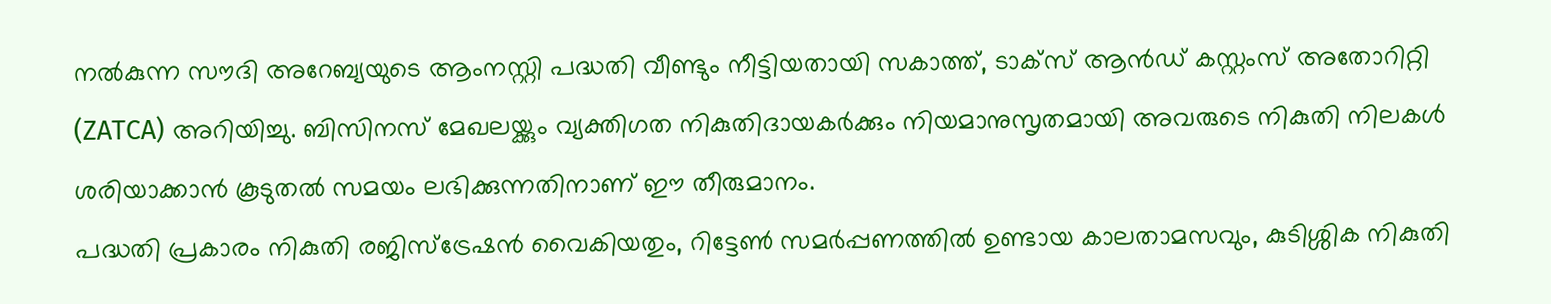നൽകുന്ന സൗദി അറേബ്യയുടെ ആംനസ്റ്റി പദ്ധതി വീണ്ടും നീട്ടിയതായി സകാത്ത്, ടാക്സ് ആൻഡ് കസ്റ്റംസ് അതോറിറ്റി (ZATCA) അറിയിച്ചു. ബിസിനസ് മേഖലയ്ക്കും വ്യക്തിഗത നികുതിദായകർക്കും നിയമാനുസൃതമായി അവരുടെ നികുതി നിലകൾ ശരിയാക്കാൻ കൂടുതൽ സമയം ലഭിക്കുന്നതിനാണ് ഈ തീരുമാനം.
പദ്ധതി പ്രകാരം നികുതി രജിസ്ട്രേഷൻ വൈകിയതും, റിട്ടേൺ സമർപ്പണത്തിൽ ഉണ്ടായ കാലതാമസവും, കുടിശ്ശിക നികുതി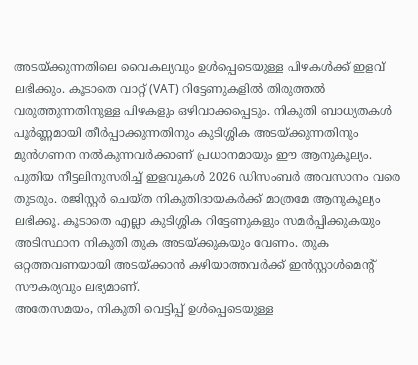അടയ്ക്കുന്നതിലെ വൈകല്യവും ഉൾപ്പെടെയുള്ള പിഴകൾക്ക് ഇളവ് ലഭിക്കും. കൂടാതെ വാറ്റ് (VAT) റിട്ടേണുകളിൽ തിരുത്തൽ വരുത്തുന്നതിനുള്ള പിഴകളും ഒഴിവാക്കപ്പെടും. നികുതി ബാധ്യതകൾ പൂർണ്ണമായി തീർപ്പാക്കുന്നതിനും കുടിശ്ശിക അടയ്ക്കുന്നതിനും മുൻഗണന നൽകുന്നവർക്കാണ് പ്രധാനമായും ഈ ആനുകൂല്യം.
പുതിയ നീട്ടലിനുസരിച്ച് ഇളവുകൾ 2026 ഡിസംബർ അവസാനം വരെ തുടരും. രജിസ്റ്റർ ചെയ്ത നികുതിദായകർക്ക് മാത്രമേ ആനുകൂല്യം ലഭിക്കൂ. കൂടാതെ എല്ലാ കുടിശ്ശിക റിട്ടേണുകളും സമർപ്പിക്കുകയും അടിസ്ഥാന നികുതി തുക അടയ്ക്കുകയും വേണം. തുക ഒറ്റത്തവണയായി അടയ്ക്കാൻ കഴിയാത്തവർക്ക് ഇൻസ്റ്റാൾമെന്റ് സൗകര്യവും ലഭ്യമാണ്.
അതേസമയം, നികുതി വെട്ടിപ്പ് ഉൾപ്പെടെയുള്ള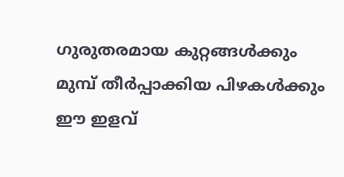ഗുരുതരമായ കുറ്റങ്ങൾക്കും മുമ്പ് തീർപ്പാക്കിയ പിഴകൾക്കും ഈ ഇളവ്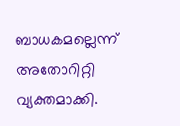ബാധകമല്ലെന്ന് അതോറിറ്റി വ്യക്തമാക്കി.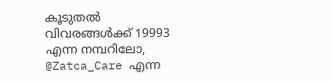കൂടുതൽ വിവരങ്ങൾക്ക് 19993 എന്ന നമ്പറിലോ, @Zatca_Care എന്ന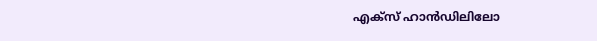എക്സ് ഹാൻഡിലിലോ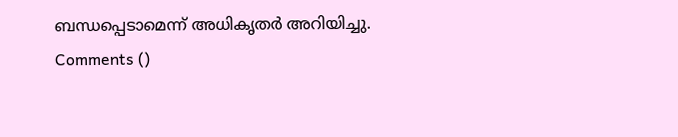ബന്ധപ്പെടാമെന്ന് അധികൃതർ അറിയിച്ചു.
Comments ()